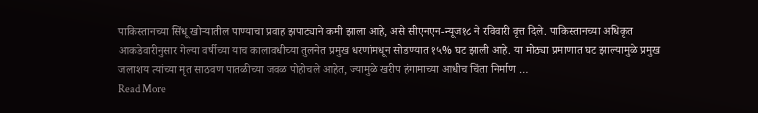पाकिस्तानच्या सिंधू खोऱ्यातील पाण्याचा प्रवाह झपाट्याने कमी झाला आहे, असे सीएनएन-न्यूज१८ ने रविवारी वृत्त दिले. पाकिस्तानच्या अधिकृत आकडेवारीनुसार गेल्या वर्षीच्या याच कालावधीच्या तुलनेत प्रमुख धरणांमधून सोडण्यात १५% घट झाली आहे. या मोठ्या प्रमाणात घट झाल्यामुळे प्रमुख जलाशय त्यांच्या मृत साठवण पातळीच्या जवळ पोहोचले आहेत, ज्यामुळे खरीप हंगामाच्या आधीच चिंता निर्माण …
Read More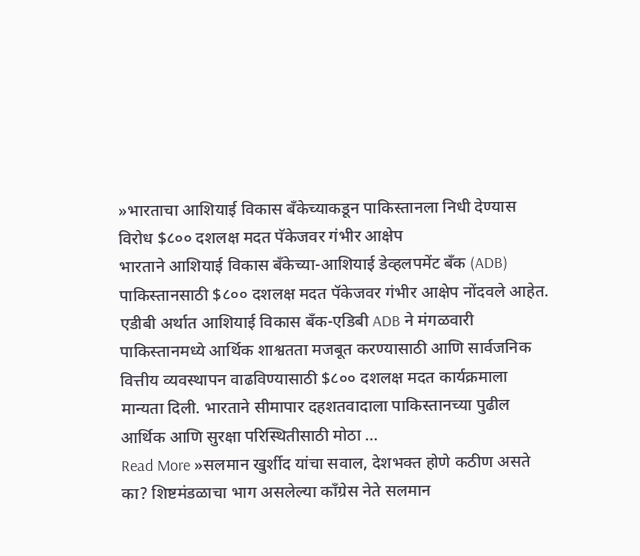»भारताचा आशियाई विकास बँकेच्याकडून पाकिस्तानला निधी देण्यास विरोध $८०० दशलक्ष मदत पॅकेजवर गंभीर आक्षेप
भारताने आशियाई विकास बँकेच्या-आशियाई डेव्हलपमेंट बँक (ADB) पाकिस्तानसाठी $८०० दशलक्ष मदत पॅकेजवर गंभीर आक्षेप नोंदवले आहेत. एडीबी अर्थात आशियाई विकास बँक-एडिबी ADB ने मंगळवारी पाकिस्तानमध्ये आर्थिक शाश्वतता मजबूत करण्यासाठी आणि सार्वजनिक वित्तीय व्यवस्थापन वाढविण्यासाठी $८०० दशलक्ष मदत कार्यक्रमाला मान्यता दिली. भारताने सीमापार दहशतवादाला पाकिस्तानच्या पुढील आर्थिक आणि सुरक्षा परिस्थितीसाठी मोठा …
Read More »सलमान खुर्शीद यांचा सवाल, देशभक्त होणे कठीण असते का? शिष्टमंडळाचा भाग असलेल्या काँग्रेस नेते सलमान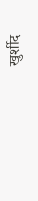खुर्शीद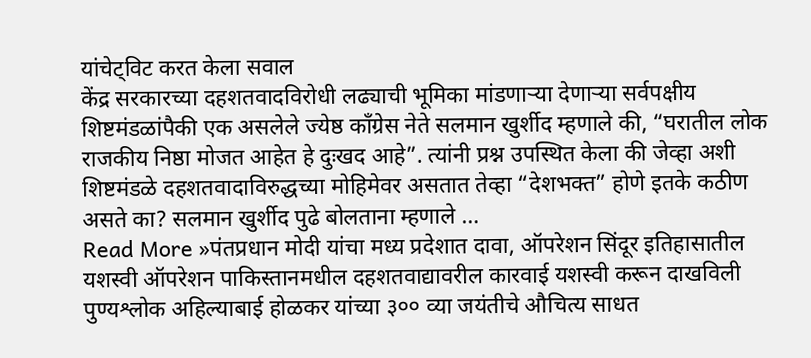यांचेट्विट करत केला सवाल
केंद्र सरकारच्या दहशतवादविरोधी लढ्याची भूमिका मांडणाऱ्या देणाऱ्या सर्वपक्षीय शिष्टमंडळांपैकी एक असलेले ज्येष्ठ काँग्रेस नेते सलमान खुर्शीद म्हणाले की, “घरातील लोक राजकीय निष्ठा मोजत आहेत हे दुःखद आहे”. त्यांनी प्रश्न उपस्थित केला की जेव्हा अशी शिष्टमंडळे दहशतवादाविरुद्धच्या मोहिमेवर असतात तेव्हा “देशभक्त” होणे इतके कठीण असते का? सलमान खुर्शीद पुढे बोलताना म्हणाले …
Read More »पंतप्रधान मोदी यांचा मध्य प्रदेशात दावा, ऑपरेशन सिंदूर इतिहासातील यशस्वी ऑपरेशन पाकिस्तानमधील दहशतवाद्यावरील कारवाई यशस्वी करून दाखविली
पुण्यश्लोक अहिल्याबाई होळकर यांच्या ३०० व्या जयंतीचे औचित्य साधत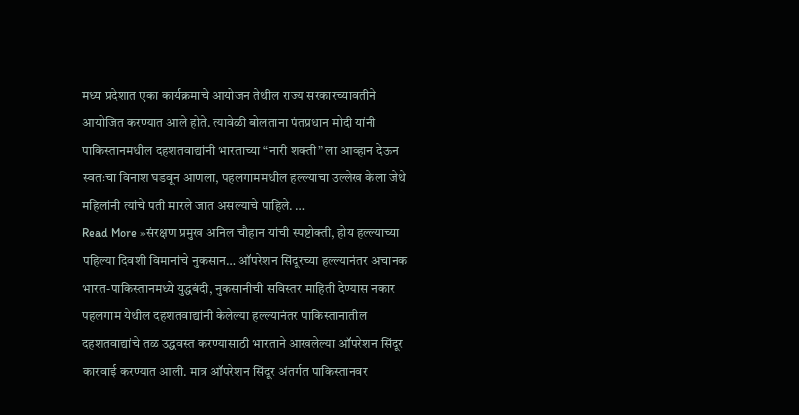मध्य प्रदेशात एका कार्यक्रमाचे आयोजन तेथील राज्य सरकारच्यावतीने आयोजित करण्यात आले होते. त्यावेळी बोलताना पंतप्रधान मोदी यांनी पाकिस्तानमधील दहशतवाद्यांनी भारताच्या “नारी शक्ती” ला आव्हान देऊन स्वतःचा विनाश घडवून आणला, पहलगाममधील हल्ल्याचा उल्लेख केला जेथे महिलांनी त्यांचे पती मारले जात असल्याचे पाहिले. …
Read More »संरक्षण प्रमुख अनिल चौहान यांची स्पष्टोक्ती, होय हल्ल्याच्या पहिल्या दिवशी विमानांचे नुकसान… ऑपरेशन सिंदूरच्या हल्ल्यानंतर अचानक भारत-पाकिस्तानमध्ये युद्धबंदी, नुकसानीची सविस्तर माहिती देण्यास नकार
पहलगाम येथील दहशतवाद्यांनी केलेल्या हल्ल्यानंतर पाकिस्तानातील दहशतवाद्यांचे तळ उद्धवस्त करण्यासाठी भारताने आखलेल्या ऑपरेशन सिंदूर कारवाई करण्यात आली. मात्र ऑपरेशन सिंदूर अंतर्गत पाकिस्तानवर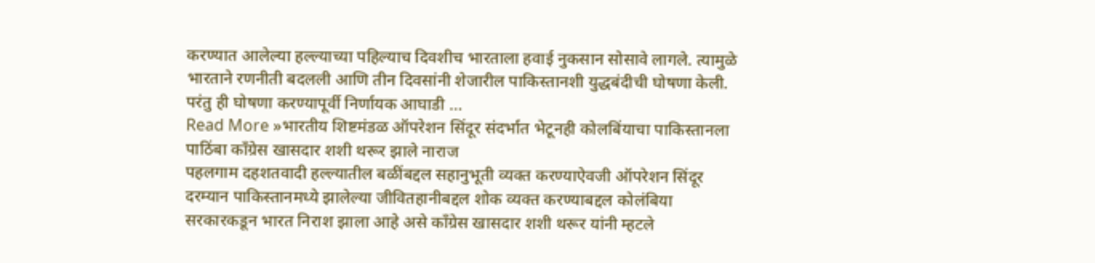करण्यात आलेल्या हल्ल्याच्या पहिल्याच दिवशीच भारताला हवाई नुकसान सोसावे लागले. त्यामुळे भारताने रणनीती बदलली आणि तीन दिवसांनी शेजारील पाकिस्तानशी युद्धबंदीची घोषणा केली. परंतु ही घोषणा करण्यापूर्वी निर्णायक आघाडी …
Read More »भारतीय शिष्टमंडळ ऑपरेशन सिंदूर संदर्भात भेटूनही कोलबिंयाचा पाकिस्तानला पाठिंबा काँग्रेस खासदार शशी थरूर झाले नाराज
पहलगाम दहशतवादी हल्ल्यातील बळींबद्दल सहानुभूती व्यक्त करण्याऐवजी ऑपरेशन सिंदूर दरम्यान पाकिस्तानमध्ये झालेल्या जीवितहानीबद्दल शोक व्यक्त करण्याबद्दल कोलंबिया सरकारकडून भारत निराश झाला आहे असे काँग्रेस खासदार शशी थरूर यांनी म्हटले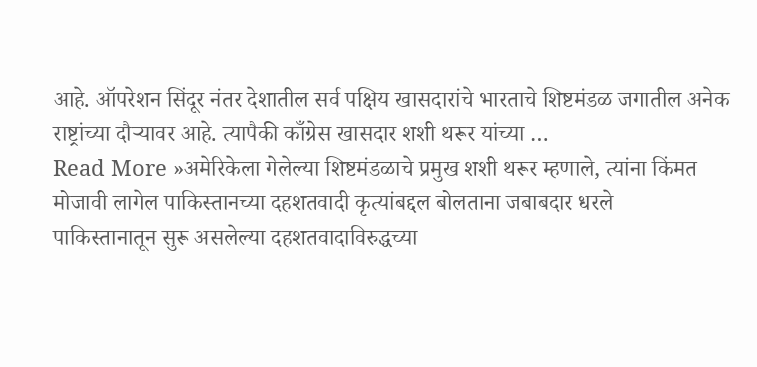आहे. ऑपरेशन सिंदूर नंतर देशातील सर्व पक्षिय खासदारांचे भारताचे शिष्टमंडळ जगातील अनेक राष्ट्रांच्या दौऱ्यावर आहे. त्यापैकी काँग्रेस खासदार शशी थरूर यांच्या …
Read More »अमेरिकेला गेलेल्या शिष्टमंडळाचे प्रमुख शशी थरूर म्हणाले, त्यांना किंमत मोजावी लागेल पाकिस्तानच्या दहशतवादी कृत्यांबद्दल बोलताना जबाबदार धरले
पाकिस्तानातून सुरू असलेल्या दहशतवादाविरुद्धच्या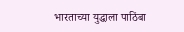भारताच्या युद्धाला पाठिंबा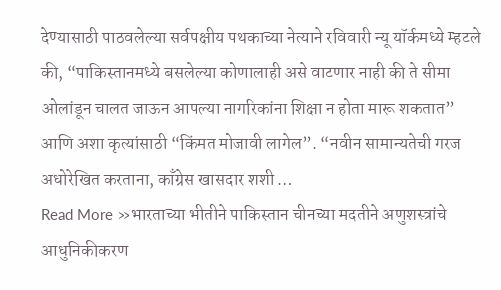देण्यासाठी पाठवलेल्या सर्वपक्षीय पथकाच्या नेत्याने रविवारी न्यू यॉर्कमध्ये म्हटले की, “पाकिस्तानमध्ये बसलेल्या कोणालाही असे वाटणार नाही की ते सीमा ओलांडून चालत जाऊन आपल्या नागरिकांना शिक्षा न होता मारू शकतात” आणि अशा कृत्यांसाठी “किंमत मोजावी लागेल”. “नवीन सामान्यतेची गरज अधोरेखित करताना, काँग्रेस खासदार शशी …
Read More »भारताच्या भीतीने पाकिस्तान चीनच्या मदतीने अणुशस्त्रांचे आधुनिकीकरण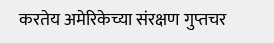करतेय अमेरिकेच्या संरक्षण गुप्तचर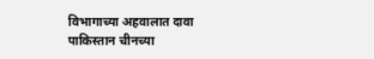विभागाच्या अहवालात दावा
पाकिस्तान चीनच्या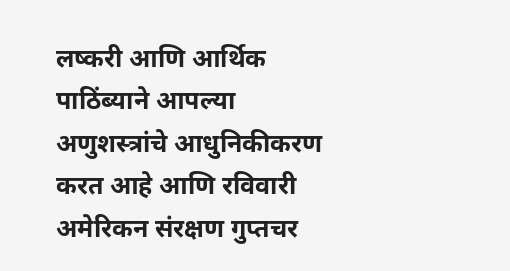लष्करी आणि आर्थिक पाठिंब्याने आपल्या अणुशस्त्रांचे आधुनिकीकरण करत आहे आणि रविवारी अमेरिकन संरक्षण गुप्तचर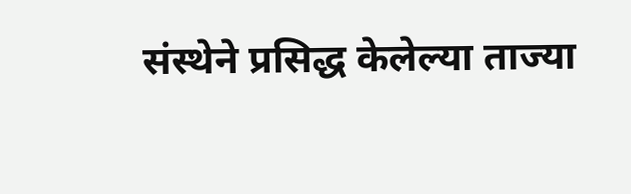संस्थेने प्रसिद्ध केलेल्या ताज्या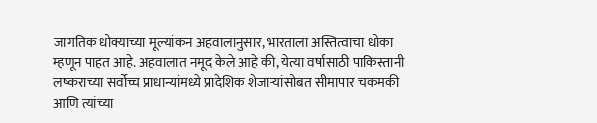जागतिक धोक्याच्या मूल्यांकन अहवालानुसार, भारताला अस्तित्वाचा धोका म्हणून पाहत आहे. अहवालात नमूद केले आहे की, येत्या वर्षासाठी पाकिस्तानी लष्कराच्या सर्वोच्च प्राधान्यांमध्ये प्रादेशिक शेजाऱ्यांसोबत सीमापार चकमकी आणि त्यांच्या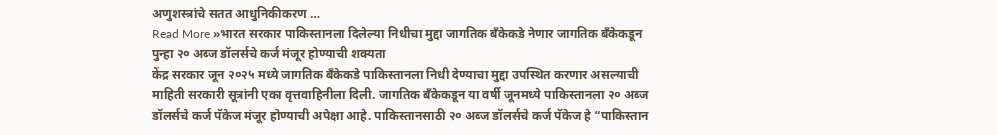अणुशस्त्रांचे सतत आधुनिकीकरण …
Read More »भारत सरकार पाकिस्तानला दिलेल्या निधीचा मुद्दा जागतिक बँकेकडे नेणार जागतिक बँकेकडून पुन्हा २० अब्ज डॉलर्सचे कर्ज मंजूर होण्याची शक्यता
केंद्र सरकार जून २०२५ मध्ये जागतिक बँकेकडे पाकिस्तानला निधी देण्याचा मुद्दा उपस्थित करणार असल्याची माहिती सरकारी सूत्रांनी एका वृत्तवाहिनीला दिली. जागतिक बँकेकडून या वर्षी जूनमध्ये पाकिस्तानला २० अब्ज डॉलर्सचे कर्ज पॅकेज मंजूर होण्याची अपेक्षा आहे. पाकिस्तानसाठी २० अब्ज डॉलर्सचे कर्ज पॅकेज हे “पाकिस्तान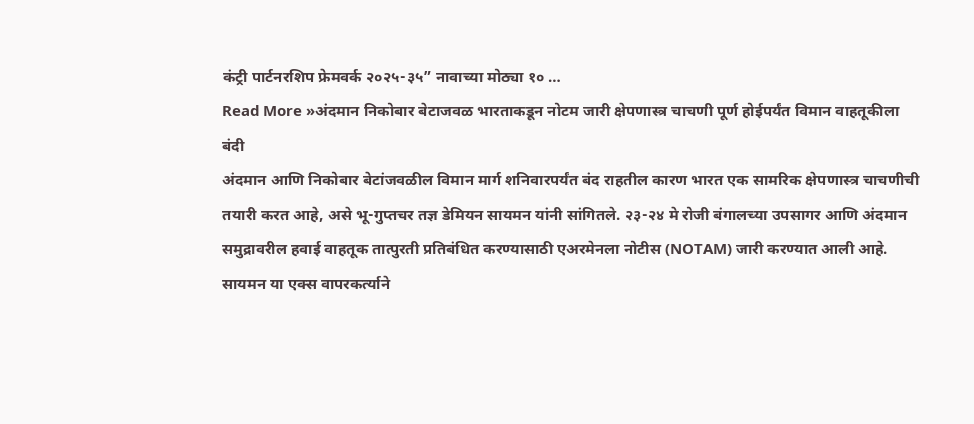कंट्री पार्टनरशिप फ्रेमवर्क २०२५-३५” नावाच्या मोठ्या १० …
Read More »अंदमान निकोबार बेटाजवळ भारताकडून नोटम जारी क्षेपणास्त्र चाचणी पूर्ण होईपर्यंत विमान वाहतूकीला बंदी
अंदमान आणि निकोबार बेटांजवळील विमान मार्ग शनिवारपर्यंत बंद राहतील कारण भारत एक सामरिक क्षेपणास्त्र चाचणीची तयारी करत आहे, असे भू-गुप्तचर तज्ञ डेमियन सायमन यांनी सांगितले. २३-२४ मे रोजी बंगालच्या उपसागर आणि अंदमान समुद्रावरील हवाई वाहतूक तात्पुरती प्रतिबंधित करण्यासाठी एअरमेनला नोटीस (NOTAM) जारी करण्यात आली आहे. सायमन या एक्स वापरकर्त्याने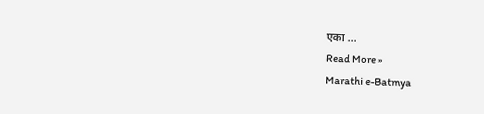एका …
Read More »
Marathi e-Batmya